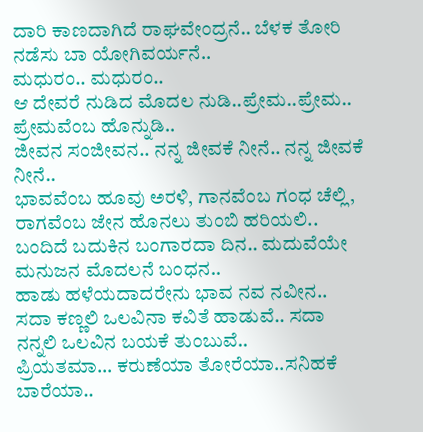ದಾರಿ ಕಾಣದಾಗಿದೆ ರಾಘವೇಂದ್ರನೆ.. ಬೆಳಕ ತೋರಿ ನಡೆಸು ಬಾ ಯೋಗಿವರ್ಯನೆ..
ಮಧುರಂ.. ಮಧುರಂ..
ಆ ದೇವರೆ ನುಡಿದ ಮೊದಲ ನುಡಿ..ಪ್ರೇಮ..ಪ್ರೇಮ.. ಪ್ರೇಮವೆಂಬ ಹೊನ್ನುಡಿ..
ಜೀವನ ಸಂಜೀವನ.. ನನ್ನ ಜೀವಕೆ ನೀನೆ.. ನನ್ನ ಜೀವಕೆ ನೀನೆ..
ಭಾವವೆಂಬ ಹೂವು ಅರಳಿ, ಗಾನವೆಂಬ ಗಂಧ ಚೆಲ್ಲಿ, ರಾಗವೆಂಬ ಜೇನ ಹೊನಲು ತುಂಬಿ ಹರಿಯಲಿ..
ಬಂದಿದೆ ಬದುಕಿನ ಬಂಗಾರದಾ ದಿನ.. ಮದುವೆಯೇ ಮನುಜನ ಮೊದಲನೆ ಬಂಧನ..
ಹಾಡು ಹಳೆಯದಾದರೇನು ಭಾವ ನವ ನವೀನ..
ಸದಾ ಕಣ್ಣಲಿ ಒಲವಿನಾ ಕವಿತೆ ಹಾಡುವೆ.. ಸದಾ ನನ್ನಲಿ ಒಲವಿನ ಬಯಕೆ ತುಂಬುವೆ..
ಪ್ರಿಯತಮಾ… ಕರುಣೆಯಾ ತೋರೆಯಾ..ಸನಿಹಕೆ ಬಾರೆಯಾ..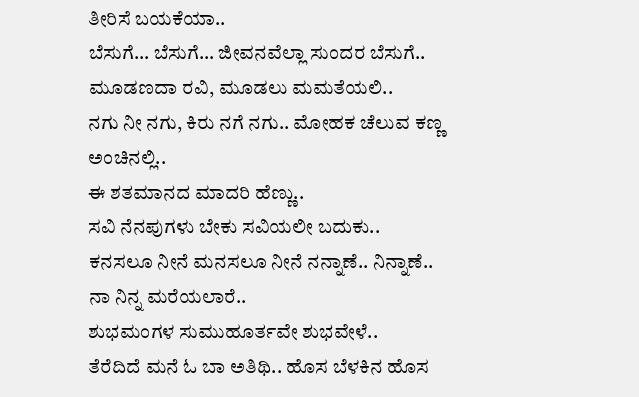ತೀರಿಸೆ ಬಯಕೆಯಾ..
ಬೆಸುಗೆ… ಬೆಸುಗೆ… ಜೀವನವೆಲ್ಲಾ ಸುಂದರ ಬೆಸುಗೆ..
ಮೂಡಣದಾ ರವಿ, ಮೂಡಲು ಮಮತೆಯಲಿ..
ನಗು ನೀ ನಗು, ಕಿರು ನಗೆ ನಗು.. ಮೋಹಕ ಚೆಲುವ ಕಣ್ಣ ಅಂಚಿನಲ್ಲಿ..
ಈ ಶತಮಾನದ ಮಾದರಿ ಹೆಣ್ಣು..
ಸವಿ ನೆನಪುಗಳು ಬೇಕು ಸವಿಯಲೀ ಬದುಕು..
ಕನಸಲೂ ನೀನೆ ಮನಸಲೂ ನೀನೆ ನನ್ನಾಣೆ.. ನಿನ್ನಾಣೆ..
ನಾ ನಿನ್ನ ಮರೆಯಲಾರೆ..
ಶುಭಮಂಗಳ ಸುಮುಹೂರ್ತವೇ ಶುಭವೇಳೆ..
ತೆರೆದಿದೆ ಮನೆ ಓ ಬಾ ಅತಿಥಿ.. ಹೊಸ ಬೆಳಕಿನ ಹೊಸ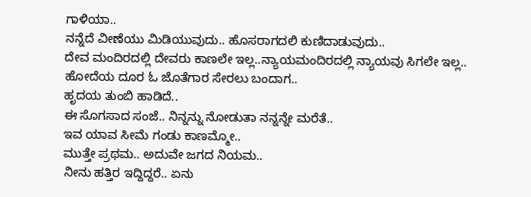ಗಾಳಿಯಾ..
ನನ್ನೆದೆ ವೀಣೆಯು ಮಿಡಿಯುವುದು.. ಹೊಸರಾಗದಲಿ ಕುಣಿದಾಡುವುದು..
ದೇವ ಮಂದಿರದಲ್ಲಿ ದೇವರು ಕಾಣಲೇ ಇಲ್ಲ..ನ್ಯಾಯಮಂದಿರದಲ್ಲಿ ನ್ಯಾಯವು ಸಿಗಲೇ ಇಲ್ಲ..
ಹೋದೆಯ ದೂರ ಓ ಜೊತೆಗಾರ ಸೇರಲು ಬಂದಾಗ..
ಹೃದಯ ತುಂಬಿ ಹಾಡಿದೆ..
ಈ ಸೊಗಸಾದ ಸಂಜೆ.. ನಿನ್ನನ್ನು ನೋಡುತಾ ನನ್ನನ್ನೇ ಮರೆತೆ..
ಇವ ಯಾವ ಸೀಮೆ ಗಂಡು ಕಾಣಮ್ಮೋ..
ಮುತ್ತೇ ಪ್ರಥಮ.. ಅದುವೇ ಜಗದ ನಿಯಮ..
ನೀನು ಹತ್ತಿರ ಇದ್ದಿದ್ದರೆ.. ಏನು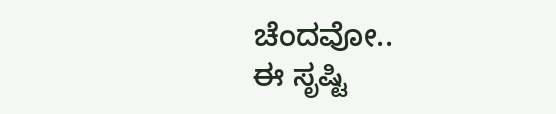ಚೆಂದವೋ..
ಈ ಸೃಷ್ಟಿ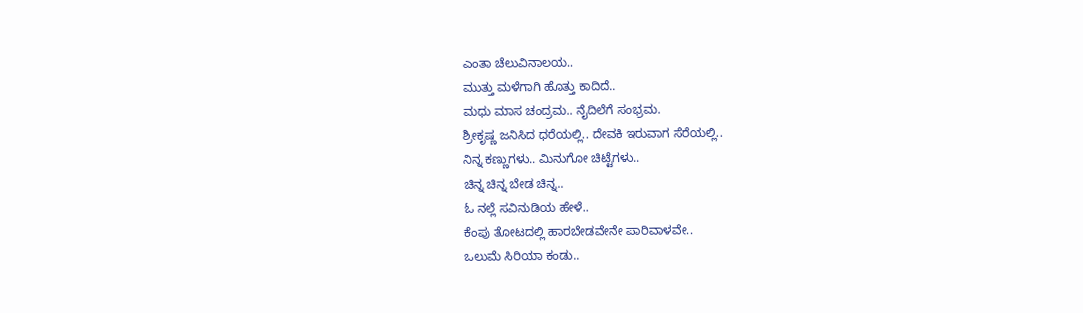ಎಂತಾ ಚೆಲುವಿನಾಲಯ..
ಮುತ್ತು ಮಳೆಗಾಗಿ ಹೊತ್ತು ಕಾದಿದೆ..
ಮಧು ಮಾಸ ಚಂದ್ರಮ.. ನೈದಿಲೆಗೆ ಸಂಭ್ರಮ.
ಶ್ರೀಕೃಷ್ಣ ಜನಿಸಿದ ಧರೆಯಲ್ಲಿ.. ದೇವಕಿ ಇರುವಾಗ ಸೆರೆಯಲ್ಲಿ..
ನಿನ್ನ ಕಣ್ಣುಗಳು.. ಮಿನುಗೋ ಚಿಟ್ಟೆಗಳು..
ಚಿನ್ನ ಚಿನ್ನ ಬೇಡ ಚಿನ್ನ..
ಓ ನಲ್ಲೆ ಸವಿನುಡಿಯ ಹೇಳೆ..
ಕೆಂಪು ತೋಟದಲ್ಲಿ ಹಾರಬೇಡವೇನೇ ಪಾರಿವಾಳವೇ..
ಒಲುಮೆ ಸಿರಿಯಾ ಕಂಡು..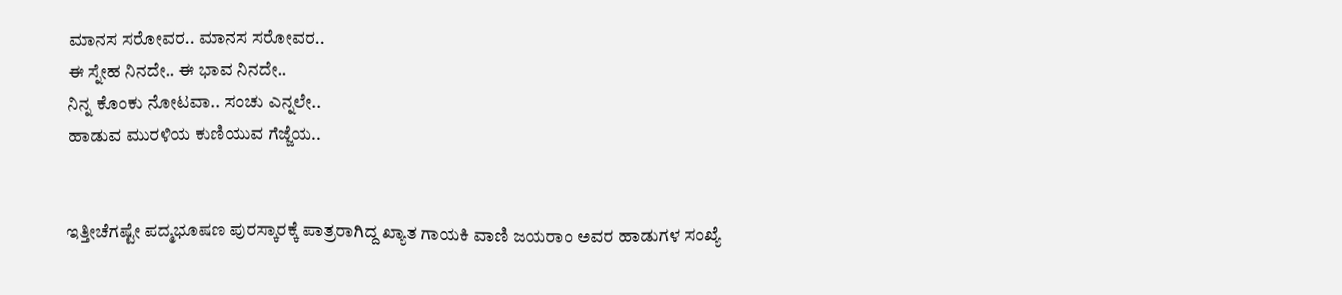ಮಾನಸ ಸರೋವರ.. ಮಾನಸ ಸರೋವರ..
ಈ ಸ್ನೇಹ ನಿನದೇ.. ಈ ಭಾವ ನಿನದೇ..
ನಿನ್ನ ಕೊಂಕು ನೋಟವಾ.. ಸಂಚು ಎನ್ನಲೇ..
ಹಾಡುವ ಮುರಳಿಯ ಕುಣಿಯುವ ಗೆಜ್ಜೆಯ..


ಇತ್ತೀಚೆಗಷ್ಟೇ ಪದ್ಮಭೂಷಣ ಪುರಸ್ಕಾರಕ್ಕೆ ಪಾತ್ರರಾಗಿದ್ದ ಖ್ಯಾತ ಗಾಯಕಿ ವಾಣಿ ಜಯರಾಂ ಅವರ ಹಾಡುಗಳ ಸಂಖ್ಯೆ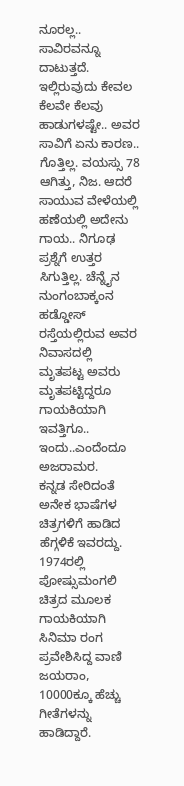ನೂರಲ್ಲ.. ಸಾವಿರವನ್ನೂ ದಾಟುತ್ತದೆ. ಇಲ್ಲಿರುವುದು ಕೇವಲ ಕೆಲವೇ ಕೆಲವು ಹಾಡುಗಳಷ್ಟೇ.. ಅವರ ಸಾವಿಗೆ ಏನು ಕಾರಣ.. ಗೊತ್ತಿಲ್ಲ. ವಯಸ್ಸು 78 ಆಗಿತ್ತು, ನಿಜ. ಆದರೆ ಸಾಯುವ ವೇಳೆಯಲ್ಲಿ ಹಣೆಯಲ್ಲಿ ಅದೇನು ಗಾಯ.. ನಿಗೂಢ ಪ್ರಶ್ನೆಗೆ ಉತ್ತರ ಸಿಗುತ್ತಿಲ್ಲ. ಚೆನ್ನೈನ ನುಂಗಂಬಾಕ್ಕಂನ ಹಡ್ಡೋಸ್ ರಸ್ತೆಯಲ್ಲಿರುವ ಅವರ ನಿವಾಸದಲ್ಲಿ ಮೃತಪಟ್ಟ ಅವರು ಮೃತಪಟ್ಟಿದ್ದರೂ ಗಾಯಕಿಯಾಗಿ ಇವತ್ತಿಗೂ.. ಇಂದು..ಎಂದೆಂದೂ ಅಜರಾಮರ.
ಕನ್ನಡ ಸೇರಿದಂತೆ ಅನೇಕ ಭಾಷೆಗಳ ಚಿತ್ರಗಳಿಗೆ ಹಾಡಿದ ಹೆಗ್ಗಳಿಕೆ ಇವರದ್ದು. 1974ರಲ್ಲಿ ಪೋಷ್ಸುಮಂಗಲಿ ಚಿತ್ರದ ಮೂಲಕ ಗಾಯಕಿಯಾಗಿ ಸಿನಿಮಾ ರಂಗ ಪ್ರವೇಶಿಸಿದ್ದ ವಾಣಿ ಜಯರಾಂ, 10000ಕ್ಕೂ ಹೆಚ್ಚು ಗೀತೆಗಳನ್ನು ಹಾಡಿದ್ದಾರೆ.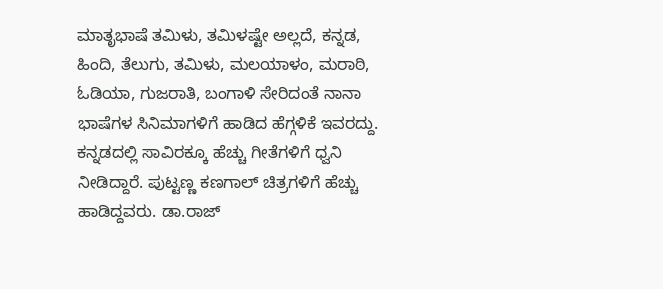ಮಾತೃಭಾಷೆ ತಮಿಳು, ತಮಿಳಷ್ಟೇ ಅಲ್ಲದೆ, ಕನ್ನಡ, ಹಿಂದಿ, ತೆಲುಗು, ತಮಿಳು, ಮಲಯಾಳಂ, ಮರಾಠಿ, ಓಡಿಯಾ, ಗುಜರಾತಿ, ಬಂಗಾಳಿ ಸೇರಿದಂತೆ ನಾನಾ ಭಾಷೆಗಳ ಸಿನಿಮಾಗಳಿಗೆ ಹಾಡಿದ ಹೆಗ್ಗಳಿಕೆ ಇವರದ್ದು. ಕನ್ನಡದಲ್ಲಿ ಸಾವಿರಕ್ಕೂ ಹೆಚ್ಚು ಗೀತೆಗಳಿಗೆ ಧ್ವನಿ ನೀಡಿದ್ದಾರೆ. ಪುಟ್ಟಣ್ಣ ಕಣಗಾಲ್ ಚಿತ್ರಗಳಿಗೆ ಹೆಚ್ಚು ಹಾಡಿದ್ದವರು. ಡಾ.ರಾಜ್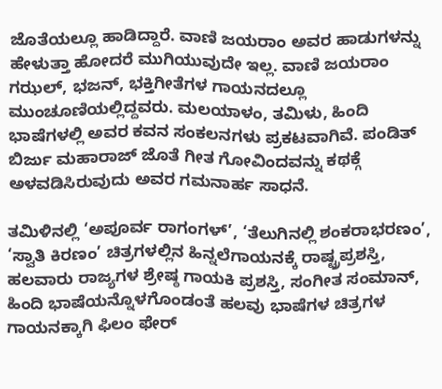ಜೊತೆಯಲ್ಲೂ ಹಾಡಿದ್ದಾರೆ. ವಾಣಿ ಜಯರಾಂ ಅವರ ಹಾಡುಗಳನ್ನು ಹೇಳುತ್ತಾ ಹೋದರೆ ಮುಗಿಯುವುದೇ ಇಲ್ಲ. ವಾಣಿ ಜಯರಾಂ ಗಝಲ್, ಭಜನ್, ಭಕ್ತಿಗೀತೆಗಳ ಗಾಯನದಲ್ಲೂ ಮುಂಚೂಣಿಯಲ್ಲಿದ್ದವರು. ಮಲಯಾಳಂ, ತಮಿಳು, ಹಿಂದಿ ಭಾಷೆಗಳಲ್ಲಿ ಅವರ ಕವನ ಸಂಕಲನಗಳು ಪ್ರಕಟವಾಗಿವೆ. ಪಂಡಿತ್ ಬಿರ್ಜು ಮಹಾರಾಜ್ ಜೊತೆ ಗೀತ ಗೋವಿಂದವನ್ನು ಕಥಕ್ಗೆ ಅಳವಡಿಸಿರುವುದು ಅವರ ಗಮನಾರ್ಹ ಸಾಧನೆ.

ತಮಿಳಿನಲ್ಲಿ ‘ಅಪೂರ್ವ ರಾಗಂಗಳ್’, ‘ತೆಲುಗಿನಲ್ಲಿ ಶಂಕರಾಭರಣಂ’, ‘ಸ್ವಾತಿ ಕಿರಣಂ’ ಚಿತ್ರಗಳಲ್ಲಿನ ಹಿನ್ನಲೆಗಾಯನಕ್ಕೆ ರಾಷ್ಟ್ರಪ್ರಶಸ್ತಿ, ಹಲವಾರು ರಾಜ್ಯಗಳ ಶ್ರೇಷ್ಠ ಗಾಯಕಿ ಪ್ರಶಸ್ತಿ, ಸಂಗೀತ ಸಂಮಾನ್, ಹಿಂದಿ ಭಾಷೆಯನ್ನೊಳಗೊಂಡಂತೆ ಹಲವು ಭಾಷೆಗಳ ಚಿತ್ರಗಳ ಗಾಯನಕ್ಕಾಗಿ ಫಿಲಂ ಫೇರ್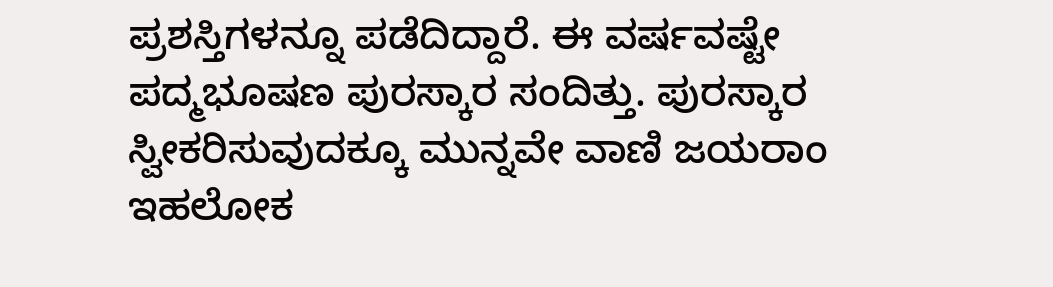ಪ್ರಶಸ್ತಿಗಳನ್ನೂ ಪಡೆದಿದ್ದಾರೆ. ಈ ವರ್ಷವಷ್ಟೇ ಪದ್ಮಭೂಷಣ ಪುರಸ್ಕಾರ ಸಂದಿತ್ತು. ಪುರಸ್ಕಾರ ಸ್ವೀಕರಿಸುವುದಕ್ಕೂ ಮುನ್ನವೇ ವಾಣಿ ಜಯರಾಂ ಇಹಲೋಕ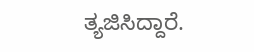ತ್ಯಜಿಸಿದ್ದಾರೆ.